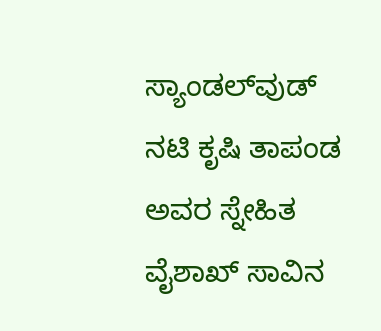ಸ್ಯಾಂಡಲ್‌ವುಡ್ ನಟಿ ಕೃಷಿ ತಾಪಂಡ ಅವರ ಸ್ನೇಹಿತ ವೈಶಾಖ್ ಸಾವಿನ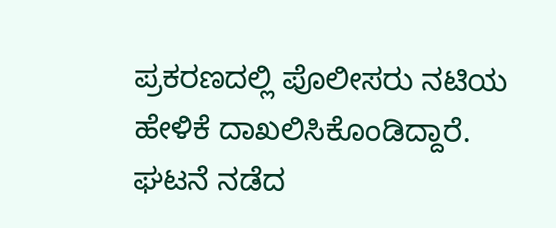ಪ್ರಕರಣದಲ್ಲಿ ಪೊಲೀಸರು ನಟಿಯ ಹೇಳಿಕೆ ದಾಖಲಿಸಿಕೊಂಡಿದ್ದಾರೆ. ಘಟನೆ ನಡೆದ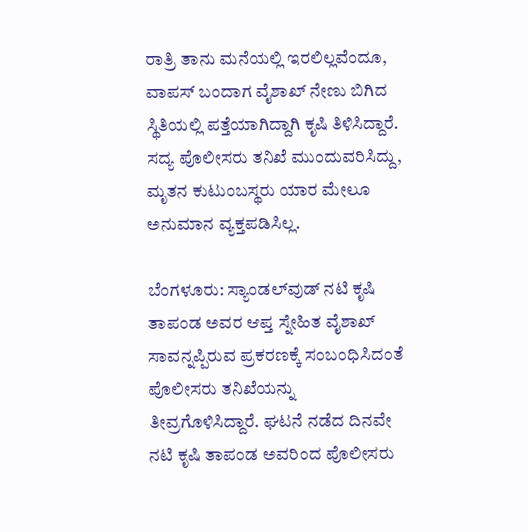ರಾತ್ರಿ ತಾನು ಮನೆಯಲ್ಲಿ ಇರಲಿಲ್ಲವೆಂದೂ, ವಾಪಸ್ ಬಂದಾಗ ವೈಶಾಖ್ ನೇಣು ಬಿಗಿದ ಸ್ಥಿತಿಯಲ್ಲಿ ಪತ್ತೆಯಾಗಿದ್ದಾಗಿ ಕೃಷಿ ತಿಳಿಸಿದ್ದಾರೆ. ಸದ್ಯ ಪೊಲೀಸರು ತನಿಖೆ ಮುಂದುವರಿಸಿದ್ದು, ಮೃತನ ಕುಟುಂಬಸ್ಥರು ಯಾರ ಮೇಲೂ ಅನುಮಾನ ವ್ಯಕ್ತಪಡಿಸಿಲ್ಲ.

ಬೆಂಗಳೂರು: ಸ್ಯಾಂಡಲ್‌ವುಡ್ ನಟಿ ಕೃಷಿ ತಾಪಂಡ ಅವರ ಆಪ್ತ ಸ್ನೇಹಿತ ವೈಶಾಖ್ ಸಾವನ್ನಪ್ಪಿರುವ ಪ್ರಕರಣಕ್ಕೆ ಸಂಬಂಧಿಸಿದಂತೆ ಪೊಲೀಸರು ತನಿಖೆಯನ್ನು ತೀವ್ರಗೊಳಿಸಿದ್ದಾರೆ. ಘಟನೆ ನಡೆದ ದಿನವೇ ನಟಿ ಕೃಷಿ ತಾಪಂಡ ಅವರಿಂದ ಪೊಲೀಸರು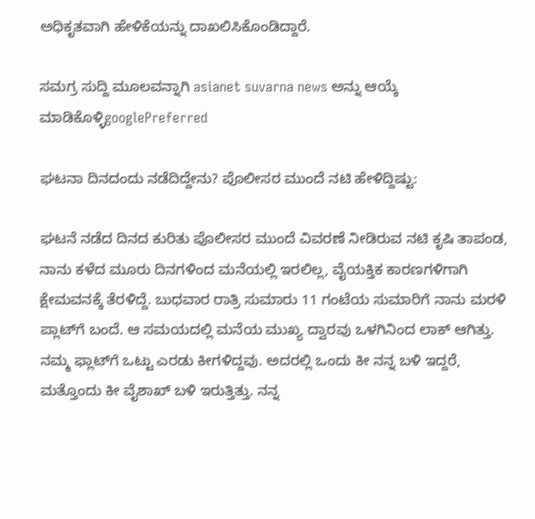ಅಧಿಕೃತವಾಗಿ ಹೇಳಿಕೆಯನ್ನು ದಾಖಲಿಸಿಕೊಂಡಿದ್ದಾರೆ.

ಸಮಗ್ರ ಸುದ್ದಿ ಮೂಲವನ್ನಾಗಿ asianet suvarna news ಅನ್ನು ಆಯ್ಕೆ ಮಾಡಿಕೊಳ್ಳಿgooglePreferred

ಘಟನಾ ದಿನದಂದು ನಡೆದಿದ್ದೇನು? ಪೊಲೀಸರ ಮುಂದೆ ನಟಿ ಹೇಳಿದ್ದಿಷ್ಟು:

ಘಟನೆ ನಡೆದ ದಿನದ ಕುರಿತು ಪೊಲೀಸರ ಮುಂದೆ ವಿವರಣೆ ನೀಡಿರುವ ನಟಿ ಕೃಷಿ ತಾಪಂಡ, ನಾನು ಕಳೆದ ಮೂರು ದಿನಗಳಿಂದ ಮನೆಯಲ್ಲಿ ಇರಲಿಲ್ಲ, ವೈಯಕ್ತಿಕ ಕಾರಣಗಳಿಗಾಗಿ ಕ್ಷೇಮವನಕ್ಕೆ ತೆರಳಿದ್ದೆ. ಬುಧವಾರ ರಾತ್ರಿ ಸುಮಾರು 11 ಗಂಟೆಯ ಸುಮಾರಿಗೆ ನಾನು ಮರಳಿ ಪ್ಲಾಟ್‌ಗೆ ಬಂದೆ. ಆ ಸಮಯದಲ್ಲಿ ಮನೆಯ ಮುಖ್ಯ ದ್ವಾರವು ಒಳಗಿನಿಂದ ಲಾಕ್ ಆಗಿತ್ತು. ನಮ್ಮ ಫ್ಲಾಟ್‌ಗೆ ಒಟ್ಟು ಎರಡು ಕೀಗಳಿದ್ದವು. ಅದರಲ್ಲಿ ಒಂದು ಕೀ ನನ್ನ ಬಳಿ ಇದ್ದರೆ, ಮತ್ತೊಂದು ಕೀ ವೈಶಾಖ್ ಬಳಿ ಇರುತ್ತಿತ್ತು. ನನ್ನ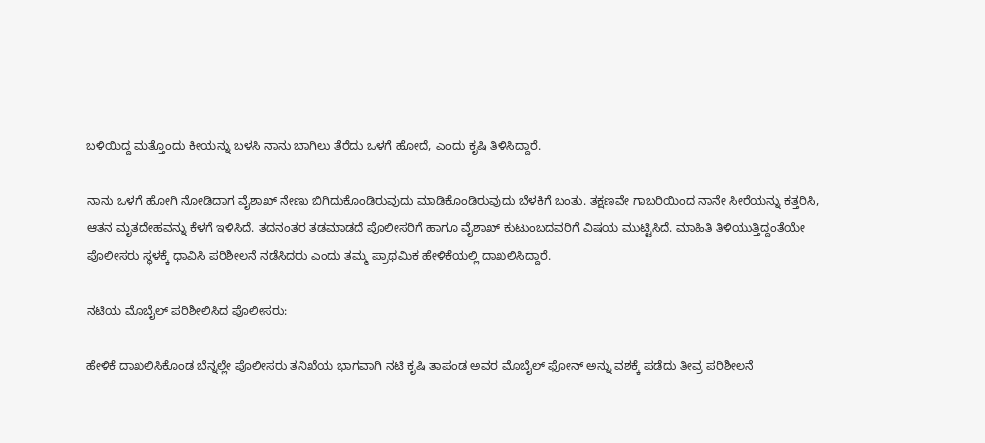ಬಳಿಯಿದ್ದ ಮತ್ತೊಂದು ಕೀಯನ್ನು ಬಳಸಿ ನಾನು ಬಾಗಿಲು ತೆರೆದು ಒಳಗೆ ಹೋದೆ, ಎಂದು ಕೃಷಿ ತಿಳಿಸಿದ್ದಾರೆ.

ನಾನು ಒಳಗೆ ಹೋಗಿ ನೋಡಿದಾಗ ವೈಶಾಖ್ ನೇಣು ಬಿಗಿದುಕೊಂಡಿರುವುದು ಮಾಡಿಕೊಂಡಿರುವುದು ಬೆಳಕಿಗೆ ಬಂತು. ತಕ್ಷಣವೇ ಗಾಬರಿಯಿಂದ ನಾನೇ ಸೀರೆಯನ್ನು ಕತ್ತರಿಸಿ, ಆತನ ಮೃತದೇಹವನ್ನು ಕೆಳಗೆ ಇಳಿಸಿದೆ. ತದನಂತರ ತಡಮಾಡದೆ ಪೊಲೀಸರಿಗೆ ಹಾಗೂ ವೈಶಾಖ್ ಕುಟುಂಬದವರಿಗೆ ವಿಷಯ ಮುಟ್ಟಿಸಿದೆ. ಮಾಹಿತಿ ತಿಳಿಯುತ್ತಿದ್ದಂತೆಯೇ ಪೊಲೀಸರು ಸ್ಥಳಕ್ಕೆ ಧಾವಿಸಿ ಪರಿಶೀಲನೆ ನಡೆಸಿದರು ಎಂದು ತಮ್ಮ ಪ್ರಾಥಮಿಕ ಹೇಳಿಕೆಯಲ್ಲಿ ದಾಖಲಿಸಿದ್ದಾರೆ.

ನಟಿಯ ಮೊಬೈಲ್ ಪರಿಶೀಲಿಸಿದ ಪೊಲೀಸರು:

ಹೇಳಿಕೆ ದಾಖಲಿಸಿಕೊಂಡ ಬೆನ್ನಲ್ಲೇ ಪೊಲೀಸರು ತನಿಖೆಯ ಭಾಗವಾಗಿ ನಟಿ ಕೃಷಿ ತಾಪಂಡ ಅವರ ಮೊಬೈಲ್ ಫೋನ್ ಅನ್ನು ವಶಕ್ಕೆ ಪಡೆದು ತೀವ್ರ ಪರಿಶೀಲನೆ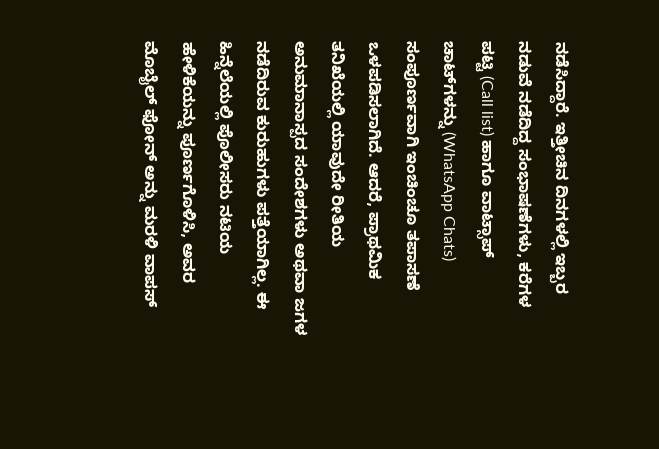ನಡೆಸಿದ್ದಾರೆ. ಇತ್ತೀಚಿನ ದಿನಗಳಲ್ಲಿ ಇಬ್ಬರ ನಡುವೆ ನಡೆದಿದ್ದ ಸಂಭಾಷಣೆಗಳು, ಕರೆಗಳ ಪಟ್ಟಿ (Call list) ಹಾಗೂ ವಾಟ್ಸಾಪ್ ಚಾಟ್‌ಗಳನ್ನು (WhatsApp Chats) ಸಂಪೂರ್ಣವಾಗಿ ಇಂಚಿಂಚೂ ತಪಾಸಣೆ ಒಳಪಡಿಸಲಾಗಿದೆ. ಆದರೆ, ಪ್ರಾಥಮಿಕ ತನಿಖೆಯಲ್ಲಿ ಯಾವುದೇ ರೀತಿಯ ಅನುಮಾನಾಸ್ಪದ ಸಂದೇಶಗಳು ಅಥವಾ ಜಗಳ ನಡೆದಿರುವ ಕುರುಹುಗಳು ಪತ್ತೆಯಾಗಿಲ್ಲ. ಈ ಹಿನ್ನೆಲೆಯಲ್ಲಿ ಪೊಲೀಸರು ನಟಿಯ ಹೇಳಿಕೆಯನ್ನು ಪೂರ್ಣಗೊಳಿಸಿ, ಅವರ ಮೊಬೈಲ್ ಫೋನ್ ಅನ್ನು ಮರಳಿ ವಾಪಸ್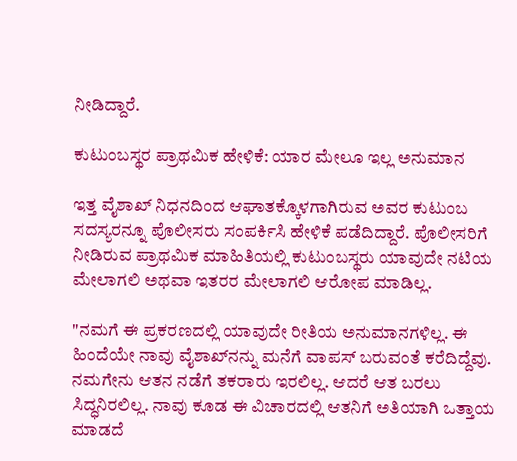ನೀಡಿದ್ದಾರೆ.

ಕುಟುಂಬಸ್ಥರ ಪ್ರಾಥಮಿಕ ಹೇಳಿಕೆ: ಯಾರ ಮೇಲೂ ಇಲ್ಲ ಅನುಮಾನ

ಇತ್ತ ವೈಶಾಖ್ ನಿಧನದಿಂದ ಆಘಾತಕ್ಕೊಳಗಾಗಿರುವ ಅವರ ಕುಟುಂಬ ಸದಸ್ಯರನ್ನೂ ಪೊಲೀಸರು ಸಂಪರ್ಕಿಸಿ ಹೇಳಿಕೆ ಪಡೆದಿದ್ದಾರೆ. ಪೊಲೀಸರಿಗೆ ನೀಡಿರುವ ಪ್ರಾಥಮಿಕ ಮಾಹಿತಿಯಲ್ಲಿ ಕುಟುಂಬಸ್ಥರು ಯಾವುದೇ ನಟಿಯ ಮೇಲಾಗಲಿ ಅಥವಾ ಇತರರ ಮೇಲಾಗಲಿ ಆರೋಪ ಮಾಡಿಲ್ಲ.

"ನಮಗೆ ಈ ಪ್ರಕರಣದಲ್ಲಿ ಯಾವುದೇ ರೀತಿಯ ಅನುಮಾನಗಳಿಲ್ಲ. ಈ ಹಿಂದೆಯೇ ನಾವು ವೈಶಾಖ್‌ನನ್ನು ಮನೆಗೆ ವಾಪಸ್ ಬರುವಂತೆ ಕರೆದಿದ್ದೆವು. ನಮಗೇನು ಆತನ ನಡೆಗೆ ತಕರಾರು ಇರಲಿಲ್ಲ. ಆದರೆ ಆತ ಬರಲು ಸಿದ್ಧನಿರಲಿಲ್ಲ. ನಾವು ಕೂಡ ಈ ವಿಚಾರದಲ್ಲಿ ಆತನಿಗೆ ಅತಿಯಾಗಿ ಒತ್ತಾಯ ಮಾಡದೆ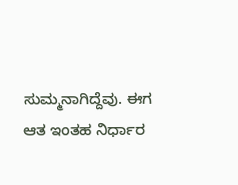ಸುಮ್ಮನಾಗಿದ್ದೆವು. ಈಗ ಆತ ಇಂತಹ ನಿರ್ಧಾರ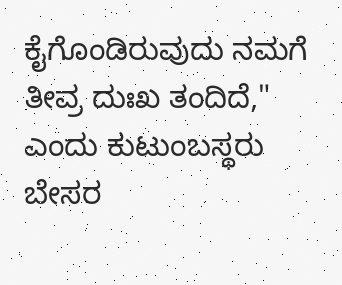ಕೈಗೊಂಡಿರುವುದು ನಮಗೆ ತೀವ್ರ ದುಃಖ ತಂದಿದೆ," ಎಂದು ಕುಟುಂಬಸ್ಥರು ಬೇಸರ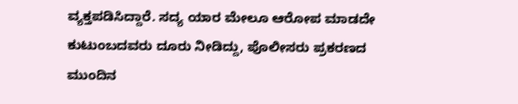ವ್ಯಕ್ತಪಡಿಸಿದ್ದಾರೆ. ಸದ್ಯ ಯಾರ ಮೇಲೂ ಆರೋಪ ಮಾಡದೇ ಕುಟುಂಬದವರು ದೂರು ನೀಡಿದ್ದು, ಪೊಲೀಸರು ಪ್ರಕರಣದ ಮುಂದಿನ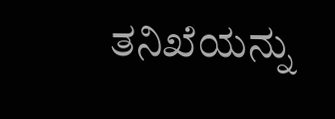ತನಿಖೆಯನ್ನು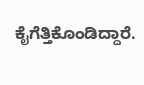ಕೈಗೆತ್ತಿಕೊಂಡಿದ್ದಾರೆ.